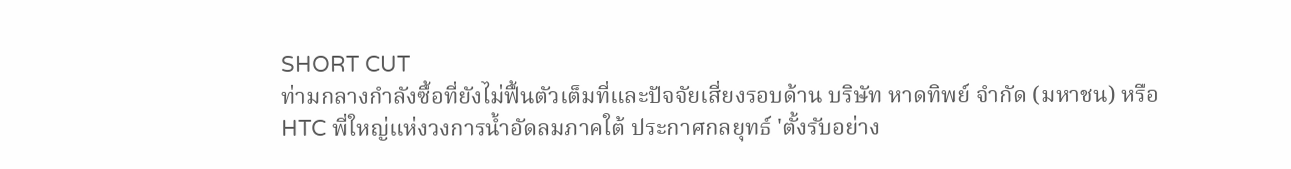SHORT CUT
ท่ามกลางกำลังซื้อที่ยังไม่ฟื้นตัวเต็มที่และปัจจัยเสี่ยงรอบด้าน บริษัท หาดทิพย์ จำกัด (มหาชน) หรือ HTC พี่ใหญ่แห่งวงการน้ำอัดลมภาคใต้ ประกาศกลยุทธ์ 'ตั้งรับอย่าง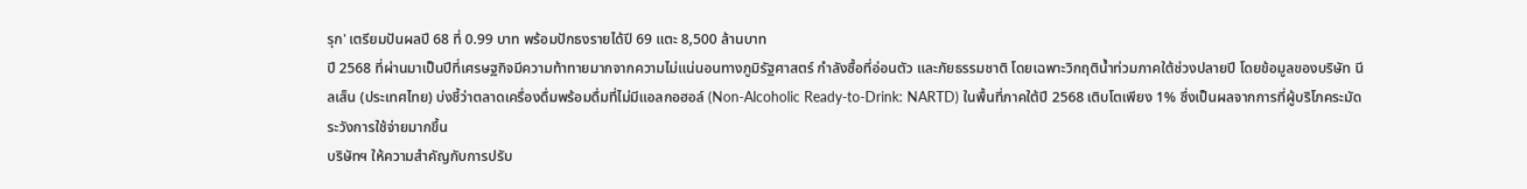รุก' เตรียมปันผลปี 68 ที่ 0.99 บาท พร้อมปักธงรายได้ปี 69 แตะ 8,500 ล้านบาท
ปี 2568 ที่ผ่านมาเป็นปีที่เศรษฐกิจมีความท้าทายมากจากความไม่แน่นอนทางภูมิรัฐศาสตร์ กำลังซื้อที่อ่อนตัว และภัยธรรมชาติ โดยเฉพาะวิกฤติน้ำท่วมภาคใต้ช่วงปลายปี โดยข้อมูลของบริษัท นีลเส็น (ประเทศไทย) บ่งชี้ว่าตลาดเครื่องดื่มพร้อมดื่มที่ไม่มีแอลกอฮอล์ (Non-Alcoholic Ready-to-Drink: NARTD) ในพื้นที่ภาคใต้ปี 2568 เติบโตเพียง 1% ซึ่งเป็นผลจากการที่ผู้บริโภคระมัดระวังการใช้จ่ายมากขึ้น
บริษัทฯ ให้ความสำคัญกับการปรับ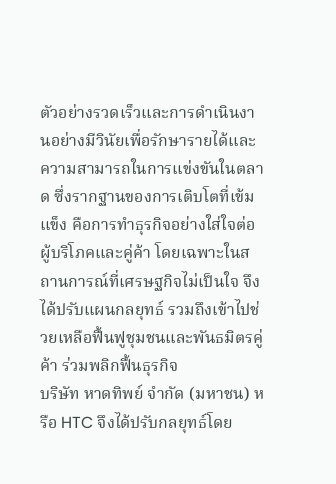ตัวอย่างรวดเร็วและการดำเนินงานอย่างมีวินัยเพื่อรักษารายได้และความสามารถในการแข่งขันในตลาด ซึ่งรากฐานของการเติบโตที่เข้มแข็ง คือการทำธุรกิจอย่างใส่ใจต่อผู้บริโภคและคู่ค้า โดยเฉพาะในสถานการณ์ที่เศรษฐกิจไม่เป็นใจ จึงได้ปรับแผนกลยุทธ์ รวมถึงเข้าไปช่วยเหลือฟื้นฟูชุมชนและพันธมิตรคู่ค้า ร่วมพลิกฟื้นธุรกิจ
บริษัท หาดทิพย์ จำกัด (มหาชน) หรือ HTC จึงได้ปรับกลยุทธ์โดย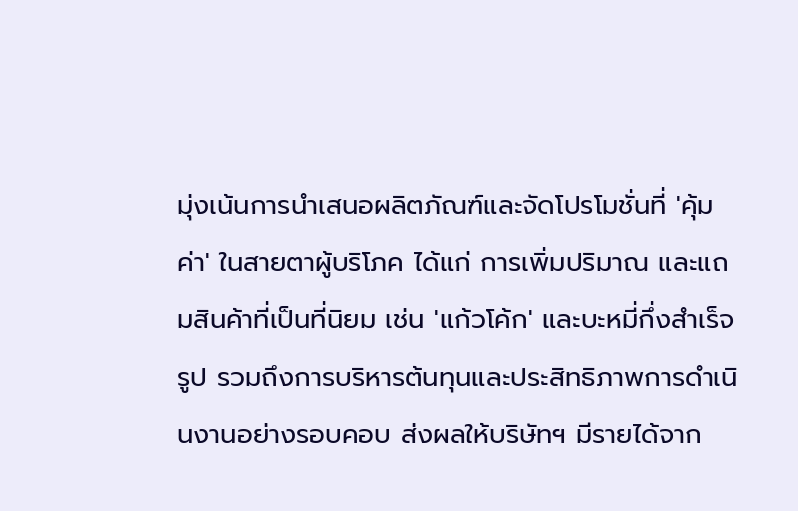มุ่งเน้นการนำเสนอผลิตภัณฑ์และจัดโปรโมชั่นที่ 'คุ้มค่า' ในสายตาผู้บริโภค ได้แก่ การเพิ่มปริมาณ และแถมสินค้าที่เป็นที่นิยม เช่น 'แก้วโค้ก' และบะหมี่กึ่งสำเร็จรูป รวมถึงการบริหารต้นทุนและประสิทธิภาพการดำเนินงานอย่างรอบคอบ ส่งผลให้บริษัทฯ มีรายได้จาก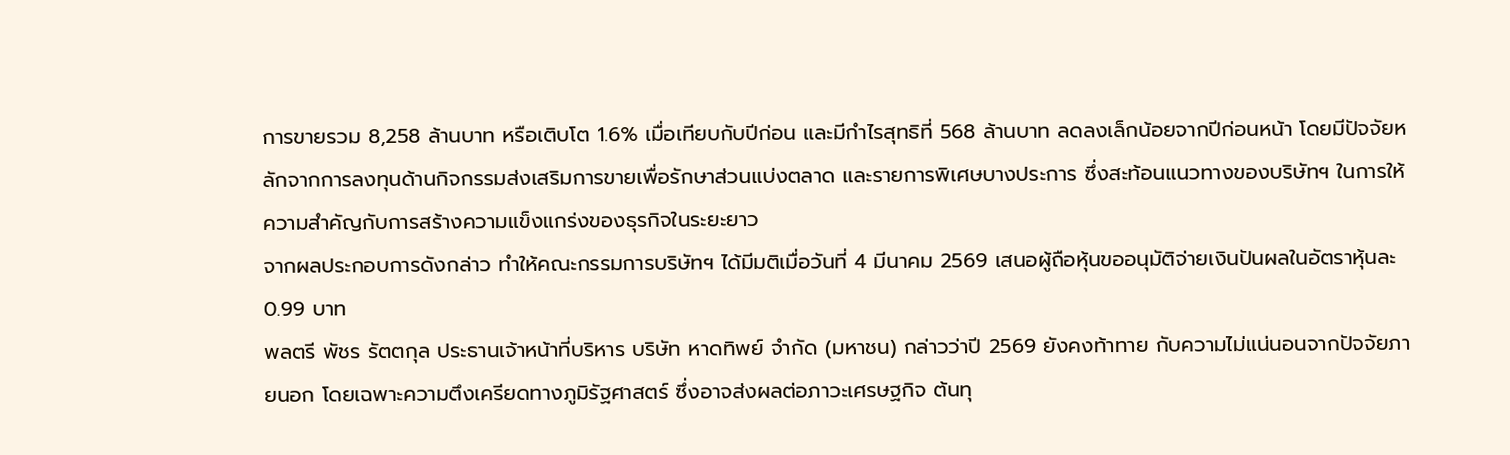การขายรวม 8,258 ล้านบาท หรือเติบโต 1.6% เมื่อเทียบกับปีก่อน และมีกำไรสุทธิที่ 568 ล้านบาท ลดลงเล็กน้อยจากปีก่อนหน้า โดยมีปัจจัยหลักจากการลงทุนด้านกิจกรรมส่งเสริมการขายเพื่อรักษาส่วนแบ่งตลาด และรายการพิเศษบางประการ ซึ่งสะท้อนแนวทางของบริษัทฯ ในการให้ความสำคัญกับการสร้างความแข็งแกร่งของธุรกิจในระยะยาว
จากผลประกอบการดังกล่าว ทำให้คณะกรรมการบริษัทฯ ได้มีมติเมื่อวันที่ 4 มีนาคม 2569 เสนอผู้ถือหุ้นขออนุมัติจ่ายเงินปันผลในอัตราหุ้นละ 0.99 บาท
พลตรี พัชร รัตตกุล ประธานเจ้าหน้าที่บริหาร บริษัท หาดทิพย์ จำกัด (มหาชน) กล่าวว่าปี 2569 ยังคงท้าทาย กับความไม่แน่นอนจากปัจจัยภายนอก โดยเฉพาะความตึงเครียดทางภูมิรัฐศาสตร์ ซึ่งอาจส่งผลต่อภาวะเศรษฐกิจ ต้นทุ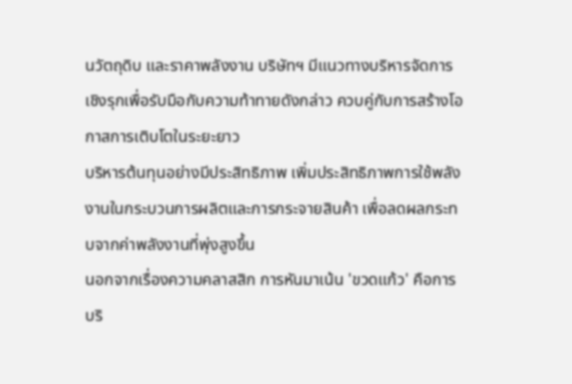นวัตถุดิบ และราคาพลังงาน บริษัทฯ มีแนวทางบริหารจัดการเชิงรุกเพื่อรับมือกับความท้าทายดังกล่าว ควบคู่กับการสร้างโอกาสการเติบโตในระยะยาว
บริหารต้นทุนอย่างมีประสิทธิภาพ เพิ่มประสิทธิภาพการใช้พลังงานในกระบวนการผลิตและการกระจายสินค้า เพื่อลดผลกระทบจากค่าพลังงานที่พุ่งสูงขึ้น
นอกจากเรื่องความคลาสสิก การหันมาเน้น 'ขวดแก้ว' คือการบริ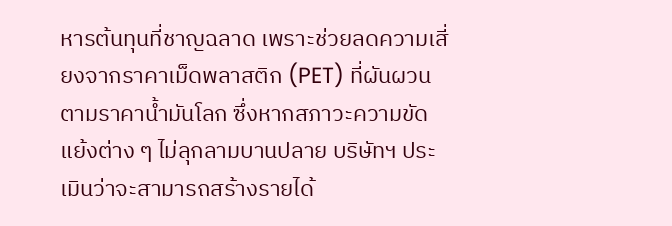หารต้นทุนที่ชาญฉลาด เพราะช่วยลดความเสี่ยงจากราคาเม็ดพลาสติก (PET) ที่ผันผวนตามราคาน้ำมันโลก ซึ่งหากสภาวะความขัดแย้งต่าง ๆ ไม่ลุกลามบานปลาย บริษัทฯ ประเมินว่าจะสามารถสร้างรายได้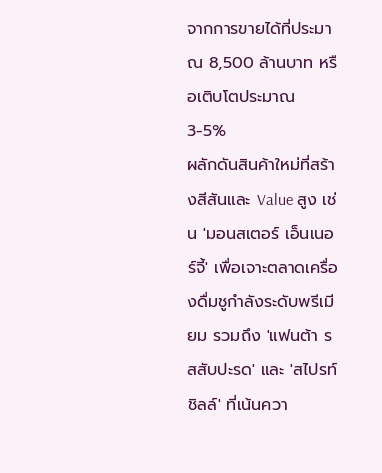จากการขายได้ที่ประมาณ 8,500 ล้านบาท หรือเติบโตประมาณ 3-5%
ผลักดันสินค้าใหม่ที่สร้างสีสันและ Value สูง เช่น 'มอนสเตอร์ เอ็นเนอร์จี้' เพื่อเจาะตลาดเครื่องดื่มชูกำลังระดับพรีเมียม รวมถึง 'แฟนต้า รสสับปะรด' และ 'สไปรท์ ชิลล์' ที่เน้นควา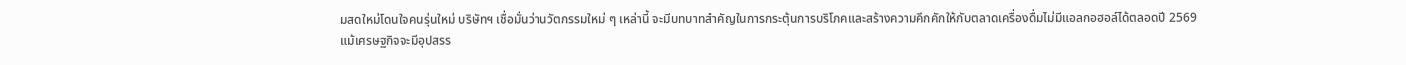มสดใหม่โดนใจคนรุ่นใหม่ บริษัทฯ เชื่อมั่นว่านวัตกรรมใหม่ ๆ เหล่านี้ จะมีบทบาทสำคัญในการกระตุ้นการบริโภคและสร้างความคึกคักให้กับตลาดเครื่องดื่มไม่มีแอลกอฮอล์ได้ตลอดปี 2569
แม้เศรษฐกิจจะมีอุปสรร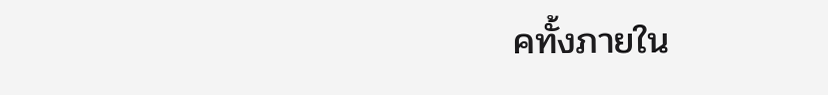คทั้งภายใน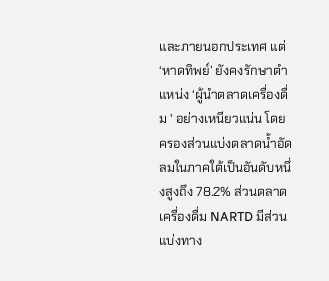และภายนอกประเทศ แต่ ‘หาดทิพย์’ ยังคงรักษาตำแหน่ง ‘ผู้นำตลาดเครื่องดื่ม ' อย่างเหนียวแน่น โดยครองส่วนแบ่งตลาดน้ำอัดลมในภาคใต้เป็นอันดับหนึ่งสูงถึง 78.2% ส่วนตลาดเครื่องดื่ม NARTD มีส่วนแบ่งทาง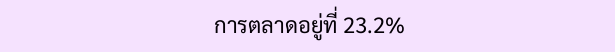การตลาดอยู่ที่ 23.2%